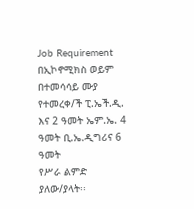Job Requirement
በኢኮኖሚክስ ወይም በተመሳሳይ ሙያ የተመረቀ/ች ፒ.ኤች.ዲ. እና 2 ዓመት ኤም.ኤ. 4 ዓመት ቢ.ኤ.ዲግሪና 6 ዓመት
የሥራ ልምድ ያለው/ያላት፡፡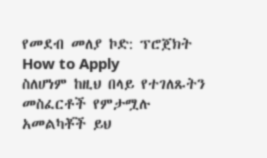የመደብ መለያ ኮድ: ፕሮጀክት
How to Apply
ስለሆነም ከዚህ በላይ የተገለጹትን መስፈርቶች የምታሟሉ አመልካቾች ይህ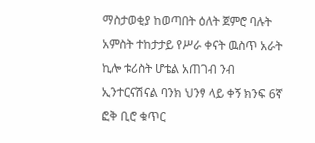ማስታወቂያ ከወጣበት ዕለት ጀምሮ ባሉት አምስት ተከታታይ የሥራ ቀናት ዉስጥ አራት ኪሎ ቱሪስት ሆቴል አጠገብ ንብ ኢንተርናሽናል ባንክ ህንፃ ላይ ቀኝ ክንፍ 6ኛ ፎቅ ቢሮ ቁጥር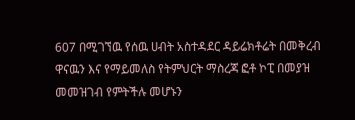607 በሚገኘዉ የሰዉ ሀብት አስተዳደር ዳይሬክቶሬት በመቅረብ ዋናዉን እና የማይመለስ የትምህርት ማስረጃ ፎቶ ኮፒ በመያዝ መመዝገብ የምትችሉ መሆኑን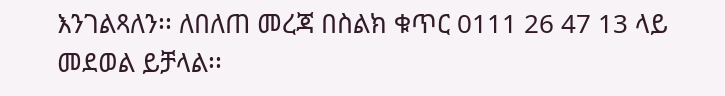እንገልጻለን፡፡ ለበለጠ መረጃ በስልክ ቁጥር 0111 26 47 13 ላይ መደወል ይቻላል፡፡